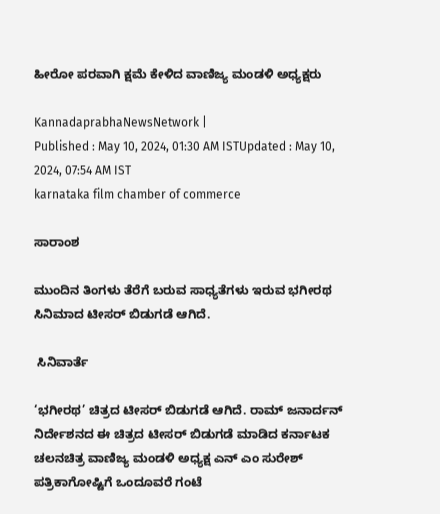ಹೀರೋ ಪರವಾಗಿ ಕ್ಷಮೆ ಕೇಳಿದ ವಾಣಿಜ್ಯ ಮಂಡಳಿ ಅಧ್ಯಕ್ಷರು

KannadaprabhaNewsNetwork |
Published : May 10, 2024, 01:30 AM ISTUpdated : May 10, 2024, 07:54 AM IST
karnataka film chamber of commerce

ಸಾರಾಂಶ

ಮುಂದಿನ ತಿಂಗಳು ತೆರೆಗೆ ಬರುವ ಸಾಧ್ಯತೆಗಳು ಇರುವ ಭಗೀರಥ ಸಿನಿಮಾದ ಟೀಸರ್ ಬಿಡುಗಡೆ ಆಗಿದೆ.

 ಸಿನಿವಾರ್ತೆ

‘ಭಗೀರಥ’ ಚಿತ್ರದ ಟೀಸರ್‌ ಬಿಡುಗಡೆ ಆಗಿದೆ. ರಾಮ್ ಜನಾರ್ದನ್‌ ನಿರ್ದೇಶನದ ಈ ಚಿತ್ರದ ಟೀಸರ್‌ ಬಿಡುಗಡೆ ಮಾಡಿದ ಕರ್ನಾಟಕ ಚಲನಚಿತ್ರ ವಾಣಿಜ್ಯ ಮಂಡಳಿ ಅಧ್ಯಕ್ಷ ಎನ್‌ ಎಂ ಸುರೇಶ್‌ ಪತ್ರಿಕಾಗೋಷ್ಟಿಗೆ ಒಂದೂವರೆ ಗಂಟೆ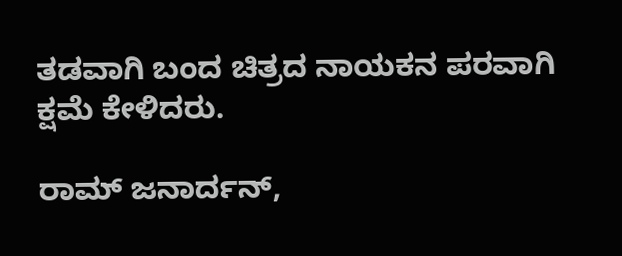ತಡವಾಗಿ ಬಂದ ಚಿತ್ರದ ನಾಯಕನ ಪರವಾಗಿ ಕ್ಷಮೆ ಕೇಳಿದರು.

ರಾಮ್‌ ಜನಾರ್ದನ್‌,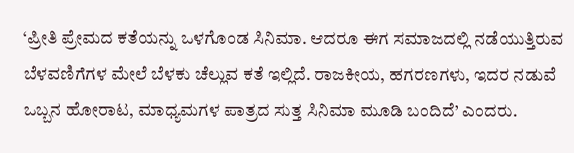‘ಪ್ರೀತಿ ಪ್ರೇಮದ ಕತೆಯನ್ನು ಒಳಗೊಂಡ ಸಿನಿಮಾ. ಆದರೂ ಈಗ ಸಮಾಜದಲ್ಲಿ ನಡೆಯುತ್ತಿರುವ ಬೆಳವಣಿಗೆಗಳ ಮೇಲೆ ಬೆಳಕು ಚೆಲ್ಲುವ ಕತೆ ಇಲ್ಲಿದೆ. ರಾಜಕೀಯ, ಹಗರಣಗಳು, ಇದರ ನಡುವೆ ಒಬ್ಬನ ಹೋರಾಟ, ಮಾಧ್ಯಮಗಳ ಪಾತ್ರದ ಸುತ್ತ ಸಿನಿಮಾ ಮೂಡಿ ಬಂದಿದೆ’ ಎಂದರು.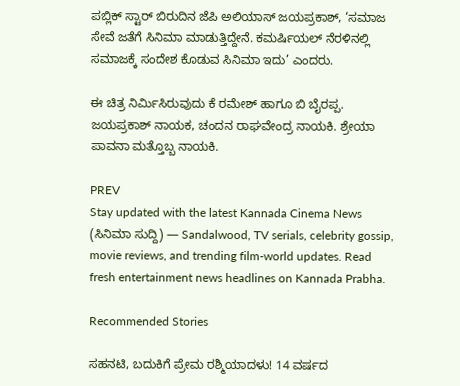ಪಬ್ಲಿಕ್‌ ಸ್ಟಾರ್‌ ಬಿರುದಿನ ಜೆಪಿ ಅಲಿಯಾಸ್‌ ಜಯಪ್ರಕಾಶ್‌, ‘ಸಮಾಜ ಸೇವೆ ಜತೆಗೆ ಸಿನಿಮಾ ಮಾಡುತ್ತಿದ್ದೇನೆ. ಕಮರ್ಷಿಯಲ್ ನೆರಳಿನಲ್ಲಿ ಸಮಾಜಕ್ಕೆ ಸಂದೇಶ ಕೊಡುವ ಸಿನಿಮಾ ಇದು’ ಎಂದರು.

ಈ ಚಿತ್ರ ನಿರ್ಮಿಸಿರುವುದು ಕೆ ರಮೇಶ್‌ ಹಾಗೂ ಬಿ ಬೈರಪ್ಪ. ಜಯಪ್ರಕಾಶ್‌ ನಾಯಕ, ಚಂದನ ರಾಘವೇಂದ್ರ ನಾಯಕಿ. ಶ್ರೇಯಾ ಪಾವನಾ ಮತ್ತೊಬ್ಬ ನಾಯಕಿ.

PREV
Stay updated with the latest Kannada Cinema News (ಸಿನಿಮಾ ಸುದ್ದಿ) — Sandalwood, TV serials, celebrity gossip, movie reviews, and trending film-world updates. Read fresh entertainment news headlines on Kannada Prabha.

Recommended Stories

ಸಹನಟಿ, ಬದುಕಿಗೆ ಪ್ರೇಮ ರಶ್ಮಿಯಾದಳು! 14 ವರ್ಷದ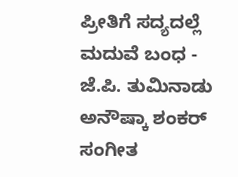ಪ್ರೀತಿಗೆ ಸದ್ಯದಲ್ಲೆ ಮದುವೆ ಬಂಧ - ಜೆ.ಪಿ. ತುಮಿನಾಡು
ಅನೌಷ್ಕಾ ಶಂಕರ್ ಸಂಗೀತ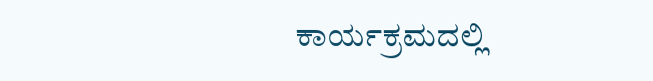ಕಾರ್ಯಕ್ರಮದಲ್ಲಿ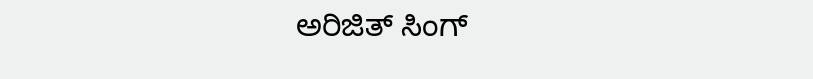ಅರಿಜಿತ್ ಸಿಂಗ್